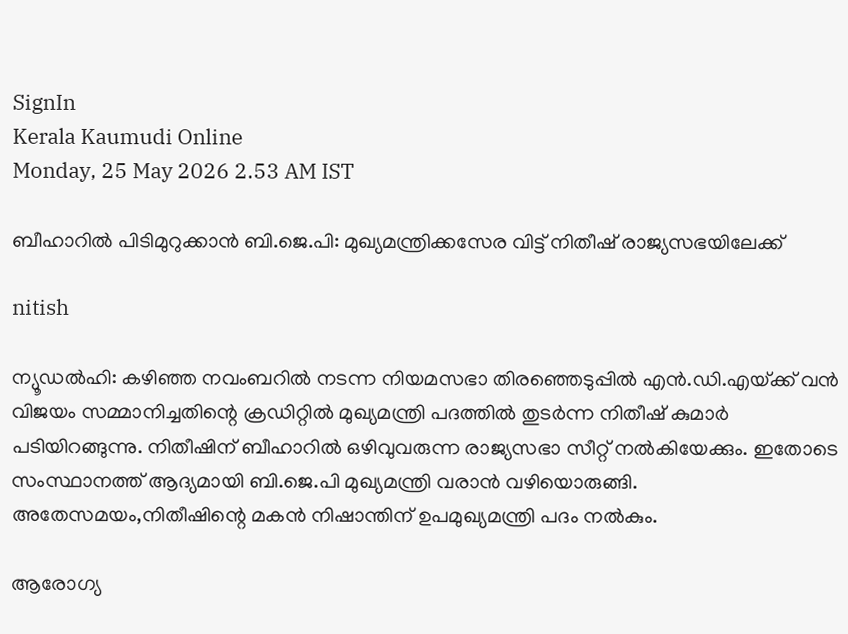SignIn
Kerala Kaumudi Online
Monday, 25 May 2026 2.53 AM IST

ബീഹാറിൽ പിടിമുറുക്കാൻ ബി.ജെ.പി: മുഖ്യമന്ത്രിക്കസേര വിട്ട് നിതീഷ് രാജ്യസഭയിലേക്ക്

nitish

ന്യൂഡൽഹി: കഴിഞ്ഞ നവംബറിൽ നടന്ന നിയമസഭാ തിരഞ്ഞെടുപ്പിൽ എൻ.ഡി.എയ്‌ക്ക് വൻ വിജയം സമ്മാനിച്ചതിന്റെ ക്രഡിറ്റിൽ മുഖ്യമന്ത്രി പദത്തിൽ തുടർന്ന നിതീഷ് കുമാർ പടിയിറങ്ങുന്നു. നിതീഷിന് ബീഹാറിൽ ഒഴിവുവരുന്ന രാജ്യസഭാ സീറ്റ് നൽകിയേക്കും. ഇതോടെ സംസ്ഥാനത്ത് ആദ്യമായി ബി.ജെ.പി മുഖ്യമന്ത്രി വരാൻ വഴിയൊരുങ്ങി. അതേസമയം,നിതീഷിന്റെ മകൻ നിഷാന്തിന് ഉപമുഖ്യമന്ത്രി പദം നൽകും.

ആരോഗ്യ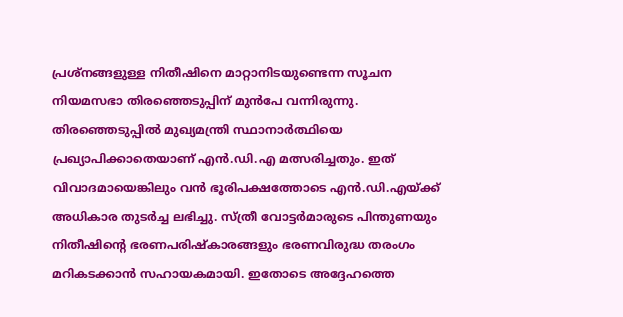പ്രശ്‌നങ്ങളുള്ള നിതീഷിനെ മാറ്റാനിടയുണ്ടെന്ന സൂചന നിയമസഭാ തിരഞ്ഞെടുപ്പിന് മുൻപേ വന്നിരുന്നു. തിരഞ്ഞെടുപ്പിൽ മുഖ്യമന്ത്രി സ്ഥാനാർത്ഥിയെ പ്രഖ്യാപിക്കാതെയാണ് എൻ.ഡി.എ മത്സരിച്ചതും. ഇത് വിവാദമായെങ്കിലും വൻ ഭൂരിപക്ഷത്തോടെ എൻ.ഡി.എയ്‌ക്ക് അധികാര തുടർച്ച ലഭിച്ചു. സ്‌ത്രീ വോട്ടർമാരുടെ പിന്തുണയും നിതീഷിന്റെ ഭരണപരിഷ്‌കാരങ്ങളും ഭരണവിരുദ്ധ തരംഗം മറികടക്കാൻ സഹായകമായി. ഇതോടെ അദ്ദേഹത്തെ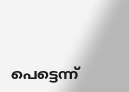പെട്ടെന്ന്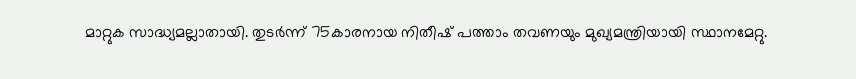മാറ്റുക സാദ്ധ്യമല്ലാതായി. തുടർന്ന് 75കാരനായ നിതീഷ് പത്താം തവണയും മുഖ്യമന്ത്രിയായി സ്ഥാനമേറ്റു.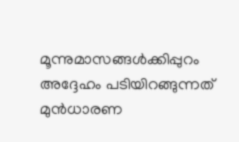മൂന്നുമാസങ്ങൾക്കിപ്പുറം അദ്ദേഹം പടിയിറങ്ങുന്നത് മുൻധാരണ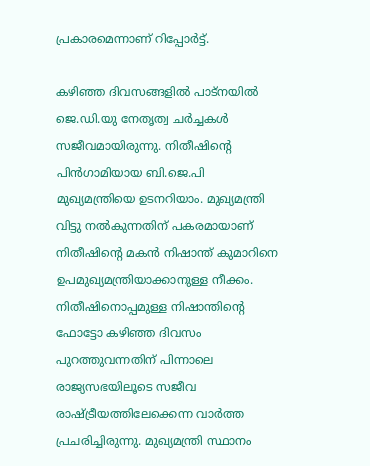പ്രകാരമെന്നാണ് റിപ്പോർട്ട്.

കഴിഞ്ഞ ദിവസങ്ങളിൽ പാട്‌നയിൽ ജെ.ഡി.യു നേതൃത്വ ചർച്ചകൾ സജീവമായിരുന്നു. നിതീഷിന്റെ പിൻഗാമിയായ ബി.ജെ.പി മുഖ്യമന്ത്രിയെ ഉടനറിയാം. മുഖ്യമന്ത്രി വിട്ടു നൽകുന്നതിന് പകരമായാണ് നിതീഷിന്റെ മകൻ നിഷാന്ത് കുമാറിനെ ഉപമുഖ്യമന്ത്രിയാക്കാനുള്ള നീക്കം. നിതീഷിനൊപ്പമുള്ള നിഷാന്തിന്റെ ഫോട്ടോ കഴിഞ്ഞ ദിവസം പുറത്തുവന്നതിന് പിന്നാലെ രാജ്യസഭയിലൂടെ സജീവ രാഷ്‌ട്രീയത്തിലേക്കെന്ന വാർത്ത പ്രചരിച്ചിരുന്നു. മുഖ്യമന്ത്രി സ്ഥാനം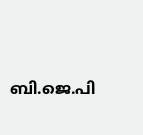ബി.ജെ.പി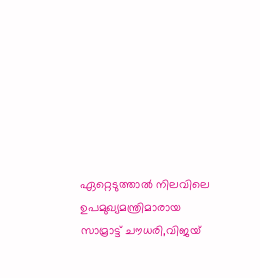ഏറ്റെടുത്താൽ നിലവിലെ ഉപമുഖ്യമന്ത്രിമാരായ സാമ്രാട്ട് ചൗധരി,വിജയ്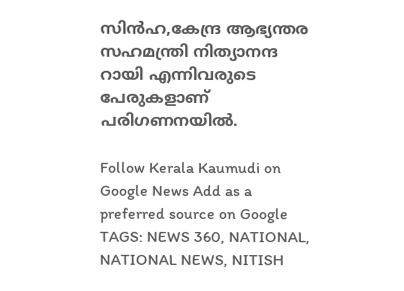സിൻഹ,കേന്ദ്ര ആഭ്യന്തര സഹമന്ത്രി നിത്യാനന്ദ റായി എന്നിവരുടെ പേരുകളാണ് പരിഗണനയിൽ.

Follow Kerala Kaumudi on Google News Add as a preferred source on Google
TAGS: NEWS 360, NATIONAL, NATIONAL NEWS, NITISH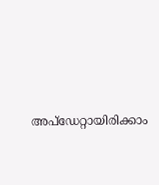അപ്ഡേറ്റായിരിക്കാം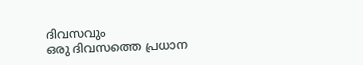ദിവസവും
ഒരു ദിവസത്തെ പ്രധാന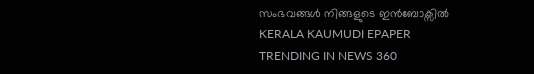സംഭവങ്ങൾ നിങ്ങളുടെ ഇൻബോക്സിൽ
KERALA KAUMUDI EPAPER
TRENDING IN NEWS 360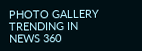PHOTO GALLERY
TRENDING IN NEWS 360